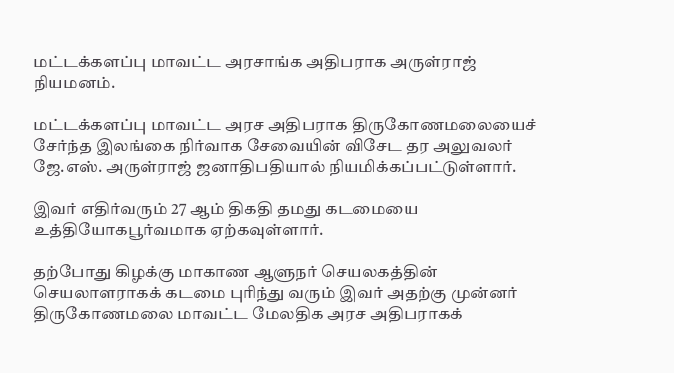மட்டக்களப்பு மாவட்ட அரசாங்க அதிபராக அருள்ராஜ் நியமனம்.

மட்டக்களப்பு மாவட்ட அரச அதிபராக திருகோணமலையைச் சேர்ந்த இலங்கை நிர்வாக சேவையின் விசேட தர அலுவலர் ஜே.எஸ். அருள்ராஜ் ஜனாதிபதியால் நியமிக்கப்பட்டுள்ளார்.

இவர் எதிர்வரும் 27 ஆம் திகதி தமது கடமையை உத்தியோகபூர்வமாக ஏற்கவுள்ளார்.

தற்போது கிழக்கு மாகாண ஆளுநர் செயலகத்தின் செயலாளராகக் கடமை புரிந்து வரும் இவர் அதற்கு முன்னர் திருகோணமலை மாவட்ட மேலதிக அரச அதிபராகக்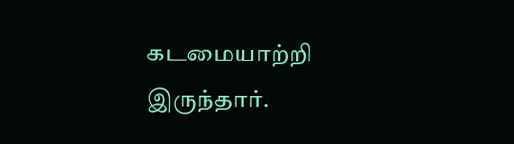கடமையாற்றி இருந்தார்.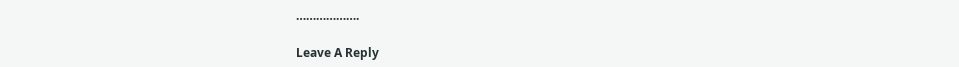……………….

Leave A Reply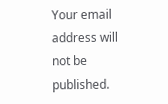Your email address will not be published.